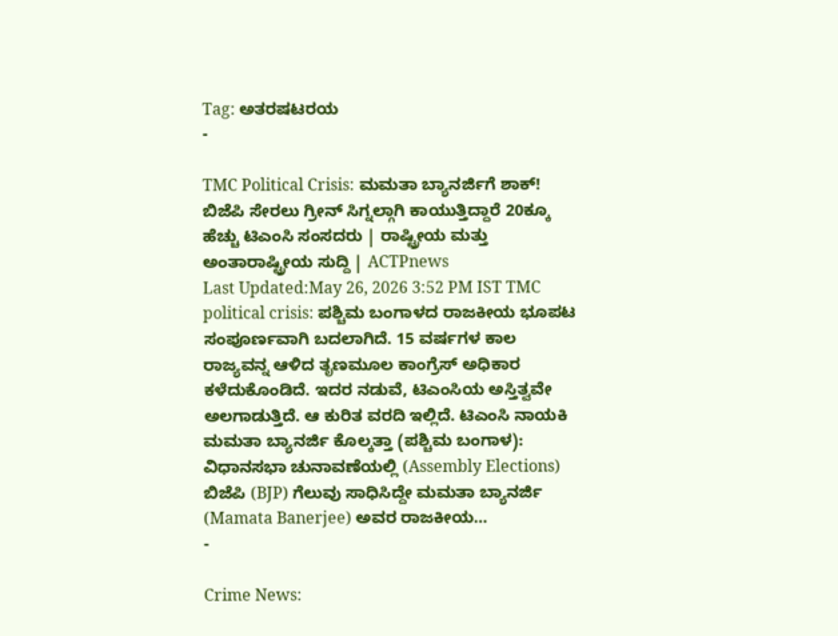Tag: ಅತರಷಟರಯ
-

TMC Political Crisis: ಮಮತಾ ಬ್ಯಾನರ್ಜಿಗೆ ಶಾಕ್! ಬಿಜೆಪಿ ಸೇರಲು ಗ್ರೀನ್ ಸಿಗ್ನಲ್ಗಾಗಿ ಕಾಯುತ್ತಿದ್ದಾರೆ 20ಕ್ಕೂ ಹೆಚ್ಚು ಟಿಎಂಸಿ ಸಂಸದರು | ರಾಷ್ಟ್ರೀಯ ಮತ್ತು ಅಂತಾರಾಷ್ಟ್ರೀಯ ಸುದ್ದಿ | ACTPnews
Last Updated:May 26, 2026 3:52 PM IST TMC political crisis: ಪಶ್ಚಿಮ ಬಂಗಾಳದ ರಾಜಕೀಯ ಭೂಪಟ ಸಂಪೂರ್ಣವಾಗಿ ಬದಲಾಗಿದೆ. 15 ವರ್ಷಗಳ ಕಾಲ ರಾಜ್ಯವನ್ನ ಆಳಿದ ತೃಣಮೂಲ ಕಾಂಗ್ರೆಸ್ ಅಧಿಕಾರ ಕಳೆದುಕೊಂಡಿದೆ. ಇದರ ನಡುವೆ, ಟಿಎಂಸಿಯ ಅಸ್ತಿತ್ವವೇ ಅಲಗಾಡುತ್ತಿದೆ. ಆ ಕುರಿತ ವರದಿ ಇಲ್ಲಿದೆ. ಟಿಎಂಸಿ ನಾಯಕಿ ಮಮತಾ ಬ್ಯಾನರ್ಜಿ ಕೊಲ್ಕತ್ತಾ (ಪಶ್ಚಿಮ ಬಂಗಾಳ): ವಿಧಾನಸಭಾ ಚುನಾವಣೆಯಲ್ಲಿ (Assembly Elections) ಬಿಜೆಪಿ (BJP) ಗೆಲುವು ಸಾಧಿಸಿದ್ದೇ ಮಮತಾ ಬ್ಯಾನರ್ಜಿ (Mamata Banerjee) ಅವರ ರಾಜಕೀಯ…
-

Crime News: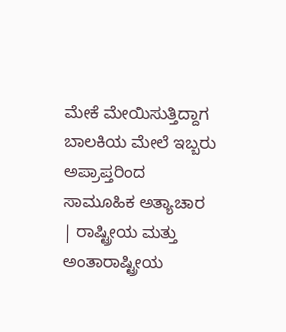ಮೇಕೆ ಮೇಯಿಸುತ್ತಿದ್ದಾಗ ಬಾಲಕಿಯ ಮೇಲೆ ಇಬ್ಬರು ಅಪ್ರಾಪ್ತರಿಂದ ಸಾಮೂಹಿಕ ಅತ್ಯಾಚಾರ | ರಾಷ್ಟ್ರೀಯ ಮತ್ತು ಅಂತಾರಾಷ್ಟ್ರೀಯ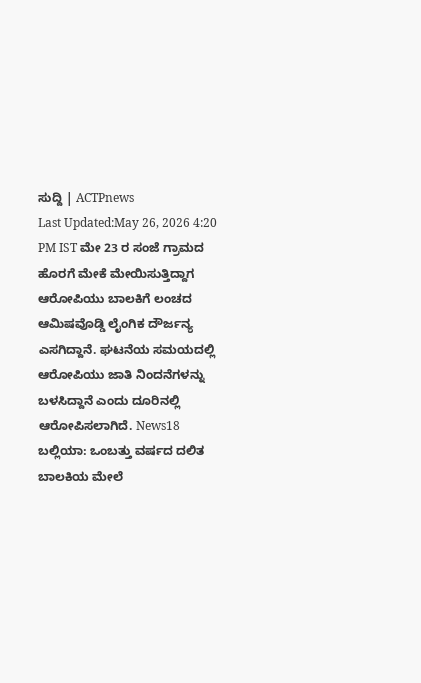ಸುದ್ದಿ | ACTPnews
Last Updated:May 26, 2026 4:20 PM IST ಮೇ 23 ರ ಸಂಜೆ ಗ್ರಾಮದ ಹೊರಗೆ ಮೇಕೆ ಮೇಯಿಸುತ್ತಿದ್ದಾಗ ಆರೋಪಿಯು ಬಾಲಕಿಗೆ ಲಂಚದ ಆಮಿಷವೊಡ್ಡಿ ಲೈಂಗಿಕ ದೌರ್ಜನ್ಯ ಎಸಗಿದ್ದಾನೆ. ಘಟನೆಯ ಸಮಯದಲ್ಲಿ ಆರೋಪಿಯು ಜಾತಿ ನಿಂದನೆಗಳನ್ನು ಬಳಸಿದ್ದಾನೆ ಎಂದು ದೂರಿನಲ್ಲಿ ಆರೋಪಿಸಲಾಗಿದೆ. News18 ಬಲ್ಲಿಯಾ: ಒಂಬತ್ತು ವರ್ಷದ ದಲಿತ ಬಾಲಕಿಯ ಮೇಲೆ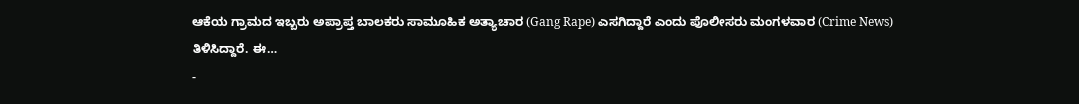ಆಕೆಯ ಗ್ರಾಮದ ಇಬ್ಬರು ಅಪ್ರಾಪ್ತ ಬಾಲಕರು ಸಾಮೂಹಿಕ ಅತ್ಯಾಚಾರ (Gang Rape) ಎಸಗಿದ್ದಾರೆ ಎಂದು ಪೊಲೀಸರು ಮಂಗಳವಾರ (Crime News) ತಿಳಿಸಿದ್ದಾರೆ. ಈ…
-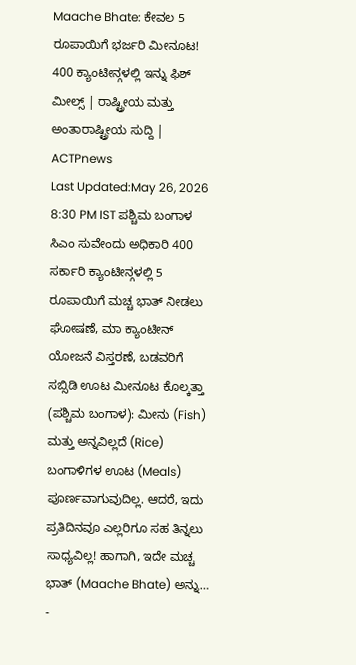Maache Bhate: ಕೇವಲ 5 ರೂಪಾಯಿಗೆ ಭರ್ಜರಿ ಮೀನೂಟ! 400 ಕ್ಯಾಂಟೀನ್ಗಳಲ್ಲಿ ಇನ್ನು ಫಿಶ್ ಮೀಲ್ಸ್ | ರಾಷ್ಟ್ರೀಯ ಮತ್ತು ಅಂತಾರಾಷ್ಟ್ರೀಯ ಸುದ್ದಿ | ACTPnews
Last Updated:May 26, 2026 8:30 PM IST ಪಶ್ಚಿಮ ಬಂಗಾಳ ಸಿಎಂ ಸುವೇಂದು ಅಧಿಕಾರಿ 400 ಸರ್ಕಾರಿ ಕ್ಯಾಂಟೀನ್ಗಳಲ್ಲಿ 5 ರೂಪಾಯಿಗೆ ಮಚ್ಚ ಭಾತ್ ನೀಡಲು ಘೋಷಣೆ, ಮಾ ಕ್ಯಾಂಟೀನ್ ಯೋಜನೆ ವಿಸ್ತರಣೆ, ಬಡವರಿಗೆ ಸಬ್ಸಿಡಿ ಊಟ ಮೀನೂಟ ಕೊಲ್ಕತ್ತಾ (ಪಶ್ಚಿಮ ಬಂಗಾಳ): ಮೀನು (Fish) ಮತ್ತು ಅನ್ನವಿಲ್ಲದೆ (Rice) ಬಂಗಾಳಿಗಳ ಊಟ (Meals) ಪೂರ್ಣವಾಗುವುದಿಲ್ಲ. ಆದರೆ, ಇದು ಪ್ರತಿದಿನವೂ ಎಲ್ಲರಿಗೂ ಸಹ ತಿನ್ನಲು ಸಾಧ್ಯವಿಲ್ಲ! ಹಾಗಾಗಿ, ಇದೇ ಮಚ್ಚ ಭಾತ್ (Maache Bhate) ಅನ್ನು…
-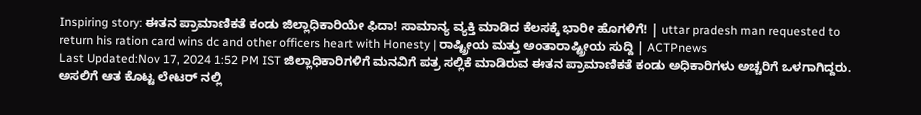Inspiring story: ಈತನ ಪ್ರಾಮಾಣಿಕತೆ ಕಂಡು ಜಿಲ್ಲಾಧಿಕಾರಿಯೇ ಫಿದಾ! ಸಾಮಾನ್ಯ ವ್ಯಕ್ತಿ ಮಾಡಿದ ಕೆಲಸಕ್ಕೆ ಭಾರೀ ಹೊಗಳಿಗೆ! | uttar pradesh man requested to return his ration card wins dc and other officers heart with Honesty | ರಾಷ್ಟ್ರೀಯ ಮತ್ತು ಅಂತಾರಾಷ್ಟ್ರೀಯ ಸುದ್ದಿ | ACTPnews
Last Updated:Nov 17, 2024 1:52 PM IST ಜಿಲ್ಲಾಧಿಕಾರಿಗಳಿಗೆ ಮನವಿಗೆ ಪತ್ರ ಸಲ್ಲಿಕೆ ಮಾಡಿರುವ ಈತನ ಪ್ರಾಮಾಣಿಕತೆ ಕಂಡು ಅಧಿಕಾರಿಗಳು ಅಚ್ಚರಿಗೆ ಒಳಗಾಗಿದ್ದರು. ಅಸಲಿಗೆ ಆತ ಕೊಟ್ಟ ಲೇಟರ್ ನಲ್ಲಿ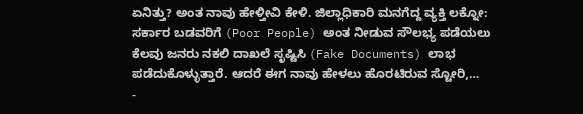ಏನಿತ್ತು? ಅಂತ ನಾವು ಹೇಳ್ತೀವಿ ಕೇಳಿ. ಜಿಲ್ಲಾಧಿಕಾರಿ ಮನಗೆದ್ದ ವ್ಯಕ್ತಿ ಲಕ್ನೋ: ಸರ್ಕಾರ ಬಡವರಿಗೆ (Poor People) ಅಂತ ನೀಡುವ ಸೌಲಭ್ಯ ಪಡೆಯಲು ಕೆಲವು ಜನರು ನಕಲಿ ದಾಖಲೆ ಸೃಷ್ಟಿಸಿ (Fake Documents) ಲಾಭ ಪಡೆದುಕೊಳ್ಳುತ್ತಾರೆ. ಆದರೆ ಈಗ ನಾವು ಹೇಳಲು ಹೊರಟಿರುವ ಸ್ಟೋರಿ,…
-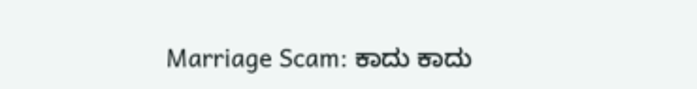Marriage Scam: ಕಾದು ಕಾದು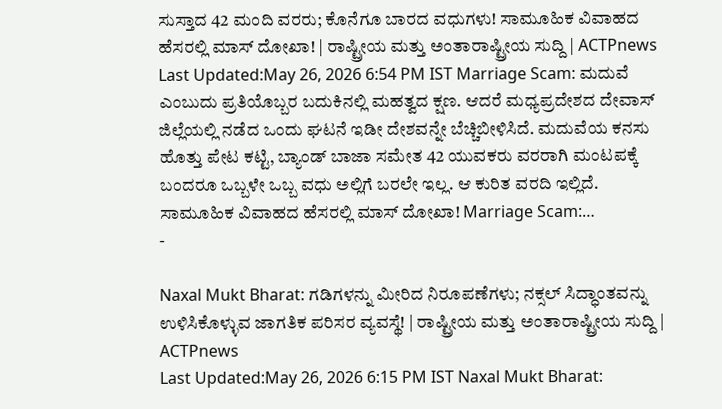ಸುಸ್ತಾದ 42 ಮಂದಿ ವರರು; ಕೊನೆಗೂ ಬಾರದ ವಧುಗಳು! ಸಾಮೂಹಿಕ ವಿವಾಹದ ಹೆಸರಲ್ಲಿ ಮಾಸ್ ದೋಖಾ! | ರಾಷ್ಟ್ರೀಯ ಮತ್ತು ಅಂತಾರಾಷ್ಟ್ರೀಯ ಸುದ್ದಿ | ACTPnews
Last Updated:May 26, 2026 6:54 PM IST Marriage Scam: ಮದುವೆ ಎಂಬುದು ಪ್ರತಿಯೊಬ್ಬರ ಬದುಕಿನಲ್ಲಿ ಮಹತ್ವದ ಕ್ಷಣ. ಆದರೆ ಮಧ್ಯಪ್ರದೇಶದ ದೇವಾಸ್ ಜಿಲ್ಲೆಯಲ್ಲಿ ನಡೆದ ಒಂದು ಘಟನೆ ಇಡೀ ದೇಶವನ್ನೇ ಬೆಚ್ಚಿಬೀಳಿಸಿದೆ. ಮದುವೆಯ ಕನಸು ಹೊತ್ತು ಪೇಟ ಕಟ್ಟಿ, ಬ್ಯಾಂಡ್ ಬಾಜಾ ಸಮೇತ 42 ಯುವಕರು ವರರಾಗಿ ಮಂಟಪಕ್ಕೆ ಬಂದರೂ ಒಬ್ಬಳೇ ಒಬ್ಬ ವಧು ಅಲ್ಲಿಗೆ ಬರಲೇ ಇಲ್ಲ. ಆ ಕುರಿತ ವರದಿ ಇಲ್ಲಿದೆ. ಸಾಮೂಹಿಕ ವಿವಾಹದ ಹೆಸರಲ್ಲಿ ಮಾಸ್ ದೋಖಾ! Marriage Scam:…
-

Naxal Mukt Bharat: ಗಡಿಗಳನ್ನು ಮೀರಿದ ನಿರೂಪಣೆಗಳು; ನಕ್ಸಲ್ ಸಿದ್ಧಾಂತವನ್ನು ಉಳಿಸಿಕೊಳ್ಳುವ ಜಾಗತಿಕ ಪರಿಸರ ವ್ಯವಸ್ಥೆ! | ರಾಷ್ಟ್ರೀಯ ಮತ್ತು ಅಂತಾರಾಷ್ಟ್ರೀಯ ಸುದ್ದಿ | ACTPnews
Last Updated:May 26, 2026 6:15 PM IST Naxal Mukt Bharat: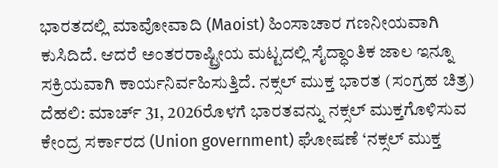ಭಾರತದಲ್ಲಿ ಮಾವೋವಾದಿ (Maoist) ಹಿಂಸಾಚಾರ ಗಣನೀಯವಾಗಿ ಕುಸಿದಿದೆ. ಆದರೆ ಅಂತರರಾಷ್ಟ್ರೀಯ ಮಟ್ಟದಲ್ಲಿ ಸೈದ್ಧಾಂತಿಕ ಜಾಲ ಇನ್ನೂ ಸಕ್ರಿಯವಾಗಿ ಕಾರ್ಯನಿರ್ವಹಿಸುತ್ತಿದೆ. ನಕ್ಸಲ್ ಮುಕ್ತ ಭಾರತ (ಸಂಗ್ರಹ ಚಿತ್ರ) ದೆಹಲಿ: ಮಾರ್ಚ್ 31, 2026ರೊಳಗೆ ಭಾರತವನ್ನು ನಕ್ಸಲ್ ಮುಕ್ತಗೊಳಿಸುವ ಕೇಂದ್ರ ಸರ್ಕಾರದ (Union government) ಘೋಷಣೆ ‘ನಕ್ಸಲ್ ಮುಕ್ತ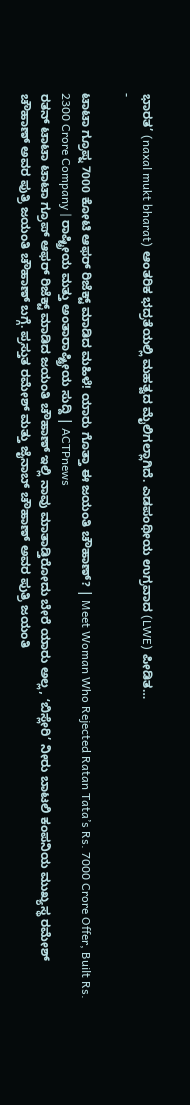ಭಾರತ’ (naxal mukt bharat) ಆಂತರಿಕ ಭದ್ರತೆಯಲ್ಲಿ ಮಹತ್ವದ ಮೈಲಿಗಲ್ಲಾಗಿದೆ. ಎಡಪಂಥೀಯ ಉಗ್ರವಾದ (LWE) ಪೀಡಿತ…
-

ಟಾಟಾ ಗ್ರೂಪ್ನ 7000 ಕೋಟಿ ಆಫರ್ ರಿಜೆಕ್ಟ್ ಮಾಡಿದ ಮಹಿಳೆ! ಯಾರು ಗೊತ್ತಾ ಈ ಜಯಂತಿ ಚೌಹಾಣ್? | Meet Woman Who Rejected Ratan Tata’s Rs. 7000 Crore Offer, Built Rs. 2300 Crore Company | ರಾಷ್ಟ್ರೀಯ ಮತ್ತು ಅಂತಾರಾಷ್ಟ್ರೀಯ ಸುದ್ದಿ | ACTPnews
ರತನ್ ಟಾಟಾ ಟಾಟಾ ಗ್ರೂಪ್ ಆಫರ್ ರಿಜೆಕ್ಟ್ ಮಾಡಿದ ಜಯಂತಿ ಚೌಹಾಣ್ ಇಲ್ಲಿ ನಾವು ಮಾತಾಡ್ತಿರೋದು ಬೇರೆ ಯಾರು ಅಲ್ಲ, ʻಬಿಸ್ಲೇರಿ’ ನೀರು ಬಾಟಲಿ ಕಂಪನಿಯ ಮುಖ್ಯಸ್ಥ ರಮೇಶ್ ಚೌಹಾಣ್ ಅವರ ಪುತ್ರಿ ಜಯಂತಿ ಚೌಹಾಣ್ ಬಗ್ಗೆ. ಪ್ರಸ್ತುತ ರಮೇಶ್ ಮತ್ತು ಜೈನಾಬ್ ಚೌಹಾಣ್ ಅವರ ಪುತ್ರಿ ಜಯಂತಿ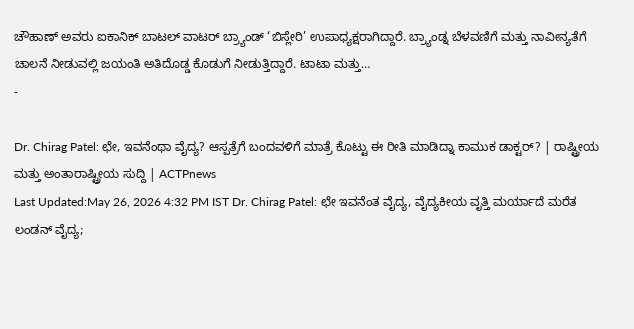ಚೌಹಾಣ್ ಅವರು ಐಕಾನಿಕ್ ಬಾಟಲ್ ವಾಟರ್ ಬ್ರ್ಯಾಂಡ್ ‘ಬಿಸ್ಲೇರಿ’ ಉಪಾಧ್ಯಕ್ಷರಾಗಿದ್ದಾರೆ. ಬ್ರ್ಯಾಂಡ್ನ ಬೆಳವಣಿಗೆ ಮತ್ತು ನಾವೀನ್ಯತೆಗೆ ಚಾಲನೆ ನೀಡುವಲ್ಲಿ ಜಯಂತಿ ಅತಿದೊಡ್ಡ ಕೊಡುಗೆ ನೀಡುತ್ತಿದ್ದಾರೆ. ಟಾಟಾ ಮತ್ತು…
-

Dr. Chirag Patel: ಛೇ, ಇವನೆಂಥಾ ವೈದ್ಯ? ಆಸ್ಪತ್ರೆಗೆ ಬಂದವಳಿಗೆ ಮಾತ್ರೆ ಕೊಟ್ಟು ಈ ರೀತಿ ಮಾಡಿದ್ನಾ ಕಾಮುಕ ಡಾಕ್ಟರ್? | ರಾಷ್ಟ್ರೀಯ ಮತ್ತು ಅಂತಾರಾಷ್ಟ್ರೀಯ ಸುದ್ದಿ | ACTPnews
Last Updated:May 26, 2026 4:32 PM IST Dr. Chirag Patel: ಛೇ ಇವನೆಂತ ವೈದ್ಯ, ವೈದ್ಯಕೀಯ ವೃತ್ತಿ ಮರ್ಯಾದೆ ಮರೆತ ಲಂಡನ್ ವೈದ್ಯ;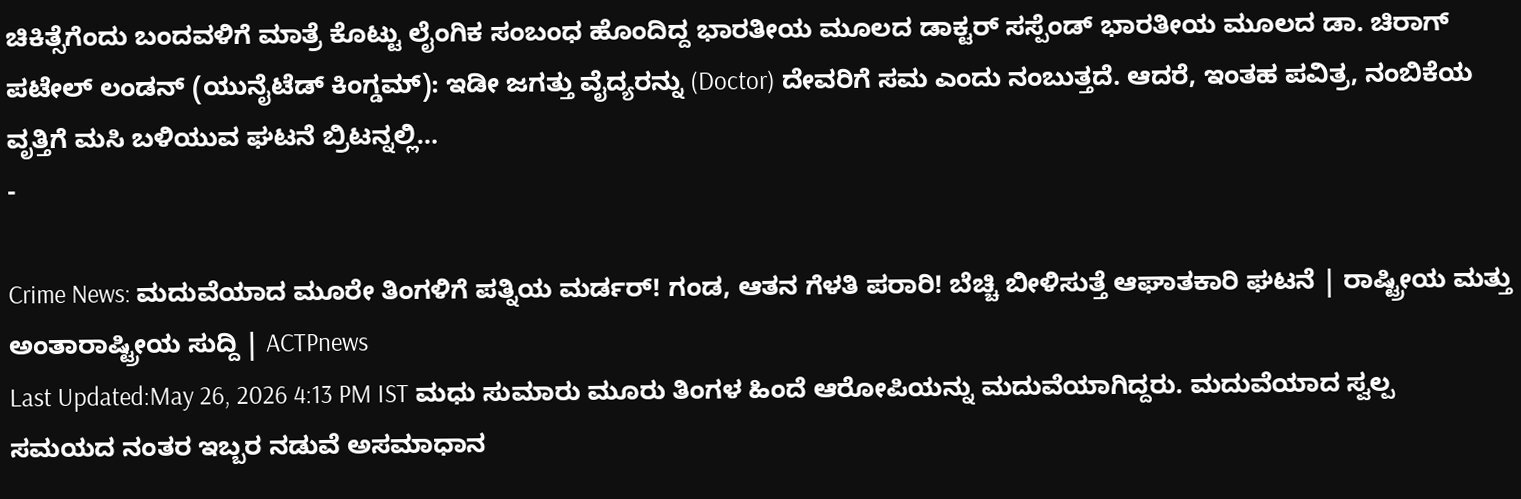ಚಿಕಿತ್ಸೆಗೆಂದು ಬಂದವಳಿಗೆ ಮಾತ್ರೆ ಕೊಟ್ಟು ಲೈಂಗಿಕ ಸಂಬಂಧ ಹೊಂದಿದ್ದ ಭಾರತೀಯ ಮೂಲದ ಡಾಕ್ಟರ್ ಸಸ್ಪೆಂಡ್ ಭಾರತೀಯ ಮೂಲದ ಡಾ. ಚಿರಾಗ್ ಪಟೇಲ್ ಲಂಡನ್ (ಯುನೈಟೆಡ್ ಕಿಂಗ್ಡಮ್): ಇಡೀ ಜಗತ್ತು ವೈದ್ಯರನ್ನು (Doctor) ದೇವರಿಗೆ ಸಮ ಎಂದು ನಂಬುತ್ತದೆ. ಆದರೆ, ಇಂತಹ ಪವಿತ್ರ, ನಂಬಿಕೆಯ ವೃತ್ತಿಗೆ ಮಸಿ ಬಳಿಯುವ ಘಟನೆ ಬ್ರಿಟನ್ನಲ್ಲಿ…
-

Crime News: ಮದುವೆಯಾದ ಮೂರೇ ತಿಂಗಳಿಗೆ ಪತ್ನಿಯ ಮರ್ಡರ್! ಗಂಡ, ಆತನ ಗೆಳತಿ ಪರಾರಿ! ಬೆಚ್ಚಿ ಬೀಳಿಸುತ್ತೆ ಆಘಾತಕಾರಿ ಘಟನೆ | ರಾಷ್ಟ್ರೀಯ ಮತ್ತು ಅಂತಾರಾಷ್ಟ್ರೀಯ ಸುದ್ದಿ | ACTPnews
Last Updated:May 26, 2026 4:13 PM IST ಮಧು ಸುಮಾರು ಮೂರು ತಿಂಗಳ ಹಿಂದೆ ಆರೋಪಿಯನ್ನು ಮದುವೆಯಾಗಿದ್ದರು. ಮದುವೆಯಾದ ಸ್ವಲ್ಪ ಸಮಯದ ನಂತರ ಇಬ್ಬರ ನಡುವೆ ಅಸಮಾಧಾನ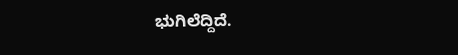ಭುಗಿಲೆದ್ದಿದೆ.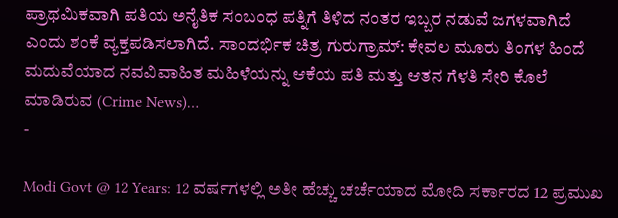ಪ್ರಾಥಮಿಕವಾಗಿ ಪತಿಯ ಅನೈತಿಕ ಸಂಬಂಧ ಪತ್ನಿಗೆ ತಿಳಿದ ನಂತರ ಇಬ್ಬರ ನಡುವೆ ಜಗಳವಾಗಿದೆ ಎಂದು ಶಂಕೆ ವ್ಯಕ್ತಪಡಿಸಲಾಗಿದೆ. ಸಾಂದರ್ಭಿಕ ಚಿತ್ರ ಗುರುಗ್ರಾಮ್: ಕೇವಲ ಮೂರು ತಿಂಗಳ ಹಿಂದೆ ಮದುವೆಯಾದ ನವವಿವಾಹಿತ ಮಹಿಳೆಯನ್ನು ಆಕೆಯ ಪತಿ ಮತ್ತು ಆತನ ಗೆಳತಿ ಸೇರಿ ಕೊಲೆ ಮಾಡಿರುವ (Crime News)…
-

Modi Govt @ 12 Years: 12 ವರ್ಷಗಳಲ್ಲಿ ಅತೀ ಹೆಚ್ಚು ಚರ್ಚೆಯಾದ ಮೋದಿ ಸರ್ಕಾರದ 12 ಪ್ರಮುಖ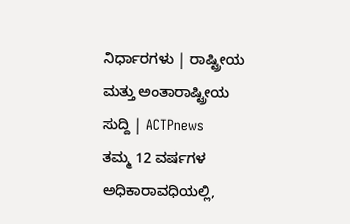ನಿರ್ಧಾರಗಳು | ರಾಷ್ಟ್ರೀಯ ಮತ್ತು ಅಂತಾರಾಷ್ಟ್ರೀಯ ಸುದ್ದಿ | ACTPnews
ತಮ್ಮ 12 ವರ್ಷಗಳ ಅಧಿಕಾರಾವಧಿಯಲ್ಲಿ,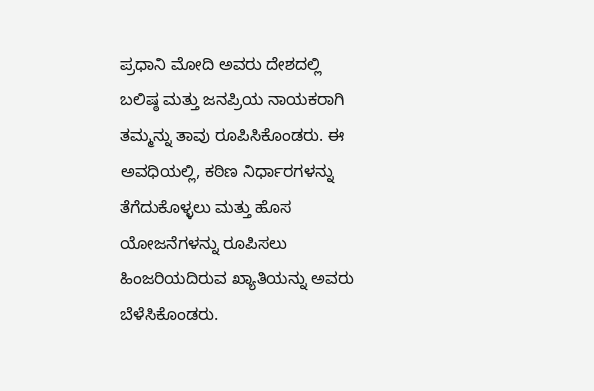ಪ್ರಧಾನಿ ಮೋದಿ ಅವರು ದೇಶದಲ್ಲಿ ಬಲಿಷ್ಠ ಮತ್ತು ಜನಪ್ರಿಯ ನಾಯಕರಾಗಿ ತಮ್ಮನ್ನು ತಾವು ರೂಪಿಸಿಕೊಂಡರು. ಈ ಅವಧಿಯಲ್ಲಿ, ಕಠಿಣ ನಿರ್ಧಾರಗಳನ್ನು ತೆಗೆದುಕೊಳ್ಳಲು ಮತ್ತು ಹೊಸ ಯೋಜನೆಗಳನ್ನು ರೂಪಿಸಲು ಹಿಂಜರಿಯದಿರುವ ಖ್ಯಾತಿಯನ್ನು ಅವರು ಬೆಳೆಸಿಕೊಂಡರು.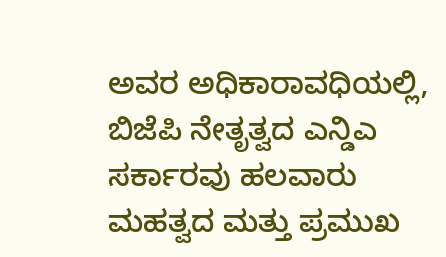ಅವರ ಅಧಿಕಾರಾವಧಿಯಲ್ಲಿ, ಬಿಜೆಪಿ ನೇತೃತ್ವದ ಎನ್ಡಿಎ ಸರ್ಕಾರವು ಹಲವಾರು ಮಹತ್ವದ ಮತ್ತು ಪ್ರಮುಖ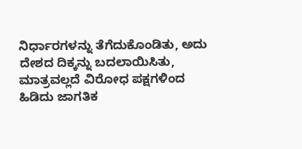ನಿರ್ಧಾರಗಳನ್ನು ತೆಗೆದುಕೊಂಡಿತು, ಅದು ದೇಶದ ದಿಕ್ಕನ್ನು ಬದಲಾಯಿಸಿತು, ಮಾತ್ರವಲ್ಲದೆ ವಿರೋಧ ಪಕ್ಷಗಳಿಂದ ಹಿಡಿದು ಜಾಗತಿಕ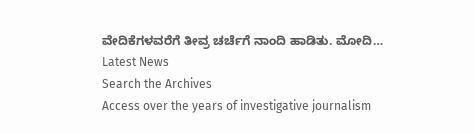ವೇದಿಕೆಗಳವರೆಗೆ ತೀವ್ರ ಚರ್ಚೆಗೆ ನಾಂದಿ ಹಾಡಿತು. ಮೋದಿ…
Latest News
Search the Archives
Access over the years of investigative journalism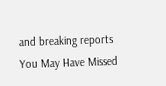and breaking reports
You May Have Missed